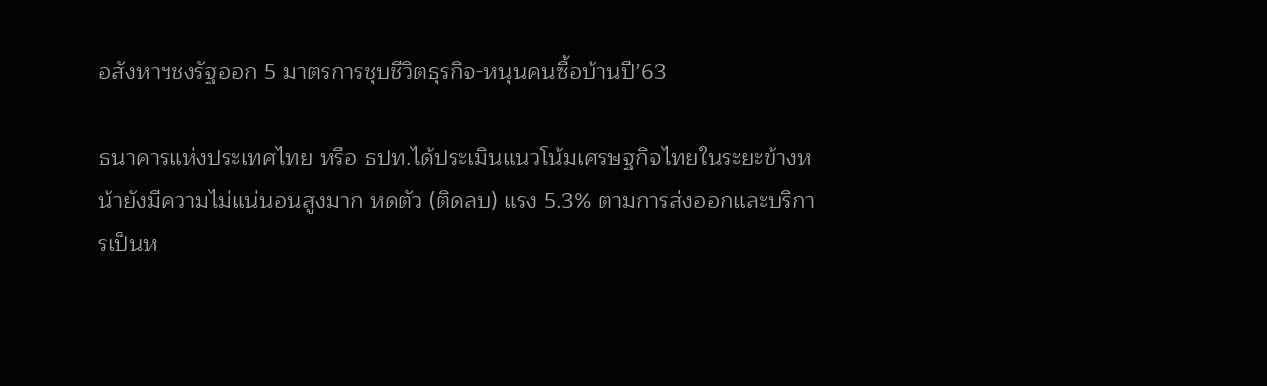อสังหาฯชงรัฐออก 5 มาตรการชุบชีวิตธุรกิจ-หนุนคนซื้อบ้านปี’63

ธนาคารแห่งประเทศไทย หรือ ธปท.ได้ประเมินแนวโน้มเศรษฐกิจไทยในระยะข้างหน้ายังมีความไม่แน่นอนสูงมาก หดตัว (ติดลบ) แรง 5.3% ตามการส่งออกและบริการเป็นห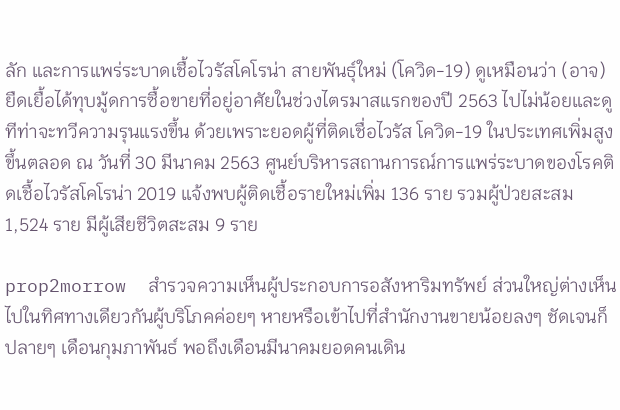ลัก และการแพร่ระบาดเชื้อไวรัสโคโรน่า สายพันธุ์ใหม่ (โควิด-19) ดูเหมือนว่า (อาจ) ยืดเยื้อได้ทุบมู้ดการซื้อขายที่อยู่อาศัยในช่วงไตรมาสแรกของปี 2563 ไปไม่น้อยและดูทีท่าจะทวีความรุนแรงขึ้น ด้วยเพราะยอดผู้ที่ติดเชื่อไวรัส โควิด-19 ในประเทศเพิ่มสูงขึ้นตลอด ณ วันที่ 30 มีนาคม 2563 ศูนย์บริหารสถานการณ์การแพร่ระบาดของโรคติดเชื้อไวรัสโคโรน่า 2019 แจ้งพบผู้ติดเชื้อรายใหม่เพิ่ม 136 ราย รวมผู้ป่วยสะสม 1,524 ราย มีผู้เสียชีวิตสะสม 9 ราย

prop2morrow  สำรวจความเห็นผู้ประกอบการอสังหาริมทรัพย์ ส่วนใหญ่ต่างเห็นไปในทิศทางเดียวกันผู้บริโภคค่อยๆ หายหรือเข้าไปที่สำนักงานขายน้อยลงๆ ชัดเจนก็ปลายๆ เดือนกุมภาพันธ์ พอถึงเดือนมีนาคมยอดคนเดิน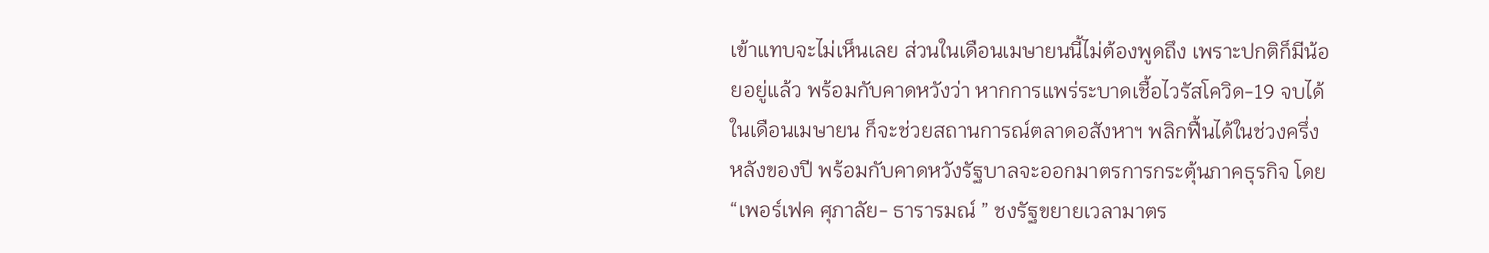เข้าแทบจะไม่เห็นเลย ส่วนในเดือนเมษายนนี้ไม่ต้องพูดถึง เพราะปกติก็มีน้อยอยู่แล้ว พร้อมกับคาดหวังว่า หากการแพร่ระบาดเชื้อไวรัสโควิด-19 จบได้ในเดือนเมษายน ก็จะช่วยสถานการณ์ตลาดอสังหาฯ พลิกฟื้นได้ในช่วงครึ่งหลังของปี พร้อมกับคาดหวังรัฐบาลจะออกมาตรการกระตุ้นภาคธุรกิจ โดย  “เพอร์เฟค ศุภาลัย- ธารารมณ์ ” ชงรัฐขยายเวลามาตร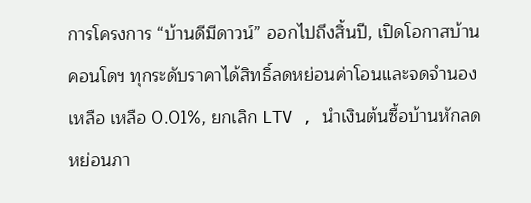การโครงการ “บ้านดีมีดาวน์” ออกไปถึงสิ้นปี, เปิดโอกาสบ้านคอนโดฯ ทุกระดับราคาได้สิทธิ์ลดหย่อนค่าโอนและจดจำนองเหลือ เหลือ 0.01%, ยกเลิก LTV , นำเงินต้นซื้อบ้านหักลดหย่อนภา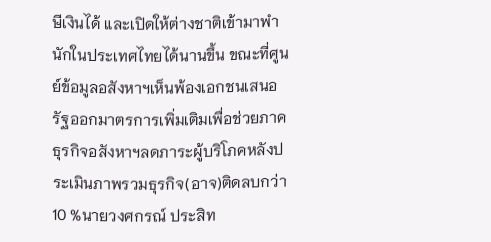ษีเงินได้ และเปิดให้ต่างชาติเข้ามาพำนักในประเทศไทยได้นานขึ้น ขณะที่ศูนย์ข้อมูลอสังหาฯเห็นพ้องเอกชนเสนอรัฐออกมาตรการเพิ่มเติมเพื่อช่วยภาคธุรกิจอสังหาฯลดภาระผู้บริโภคหลังประเมินภาพรวมธุรกิจ(อาจ)ติดลบกว่า 10 %นายวงศกรณ์ ประสิท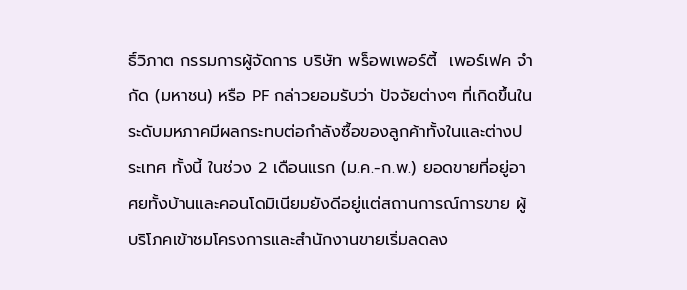ธิ์วิภาต กรรมการผู้จัดการ บริษัท พร็อพเพอร์ตี้  เพอร์เฟค จำกัด (มหาชน) หรือ PF กล่าวยอมรับว่า ปัจจัยต่างๆ ที่เกิดขึ้นในระดับมหภาคมีผลกระทบต่อกำลังซื้อของลูกค้าทั้งในและต่างประเทศ ทั้งนี้ ในช่วง 2 เดือนแรก (ม.ค.-ก.พ.) ยอดขายที่อยู่อาศยทั้งบ้านและคอนโดมิเนียมยังดีอยู่แต่สถานการณ์การขาย ผู้บริโภคเข้าชมโครงการและสำนักงานขายเริ่มลดลง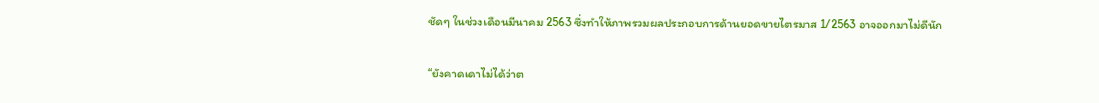ชัดๆ ในช่วงเดือนมีนาคม 2563 ซึ่งทำให้ภาพรวมผลประกอบการด้านยอดขายไตรมาส 1/2563 อาจออกมาไม่ดีนัก

“ยังคาดเดาไม่ได้ว่าต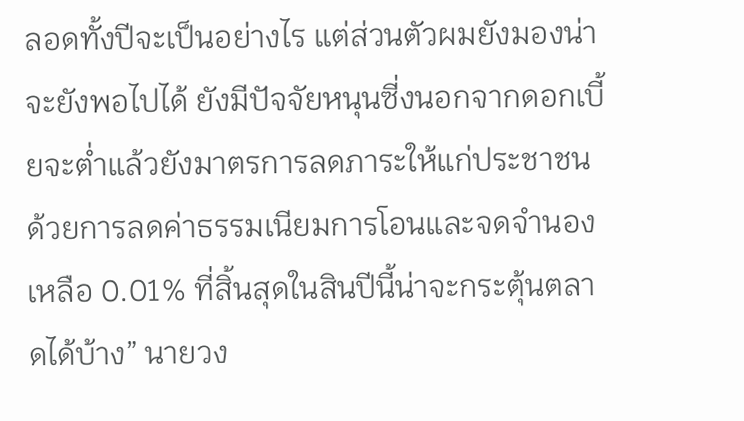ลอดทั้งปีจะเป็นอย่างไร แต่ส่วนตัวผมยังมองน่าจะยังพอไปได้ ยังมีปัจจัยหนุนซี่งนอกจากดอกเบี้ยจะต่ำแล้วยังมาตรการลดภาระให้แก่ประชาชน ด้วยการลดค่าธรรมเนียมการโอนและจดจำนองเหลือ 0.01% ที่สิ้นสุดในสินปีนี้น่าจะกระตุ้นตลาดได้บ้าง” นายวง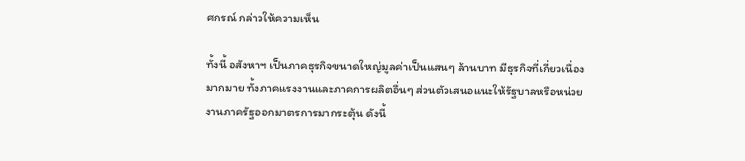ศกรณ์ กล่าวให้ความเห็น

ทั้งนี้ อสังหาฯ เป็นภาคธุรกิจขนาดใหญ่มูลค่าเป็นแสนๆ ล้านบาท มีธุรกิจที่เกี่ยวเนื่องมากมาย ทั้งภาคแรงงานและภาคการผลิตอื่นๆ ส่วนตัวเสนอแนะให้รัฐบาลหรือหน่วยงานภาครัฐออกมาตรการมากระตุ้น ดังนี้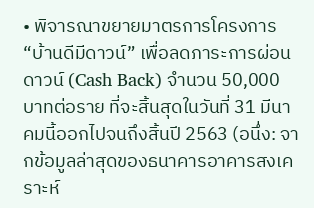• พิจารณาขยายมาตรการโครงการ “บ้านดีมีดาวน์” เพื่อลดภาระการผ่อนดาวน์ (Cash Back) จำนวน 50,000 บาทต่อราย ที่จะสิ้นสุดในวันที่ 31 มีนาคมนี้ออกไปจนถึงสิ้นปี 2563 (อนึ่ง: จากข้อมูลล่าสุดของธนาคารอาคารสงเคราะห์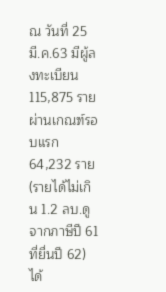ณ วันที่ 25 มี.ค.63 มีผู้ลงทะเบียน 115,875 ราย  ผ่านเกณฑ์รอบแรก 64,232 ราย (รายได้ไม่เกิน 1.2 ลบ.ดูจากภาษีปี 61 ที่ยื่นปี 62) ได้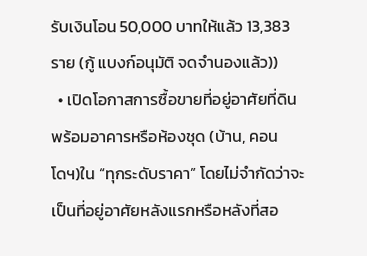รับเงินโอน 50,000 บาทให้แล้ว 13,383 ราย (กู้ แบงก์อนุมัติ จดจำนองแล้ว))
  • เปิดโอกาสการซื้อขายที่อยู่อาศัยที่ดินพร้อมอาคารหรือห้องชุด (บ้าน, คอนโดฯ)ใน “ทุกระดับราคา” โดยไม่จำกัดว่าจะเป็นที่อยู่อาศัยหลังแรกหรือหลังที่สอ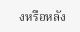งหรือหลัง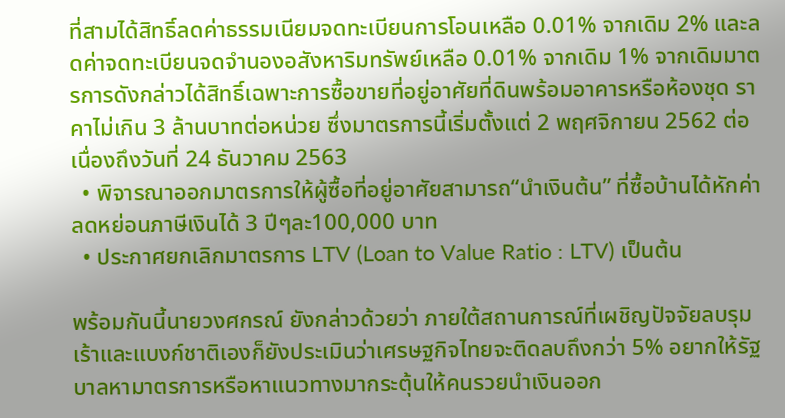ที่สามได้สิทธิ์ลดค่าธรรมเนียมจดทะเบียนการโอนเหลือ 0.01% จากเดิม 2% และลดค่าจดทะเบียนจดจำนองอสังหาริมทรัพย์เหลือ 0.01% จากเดิม 1% จากเดิมมาตรการดังกล่าวได้สิทธิ์เฉพาะการซื้อขายที่อยู่อาศัยที่ดินพร้อมอาคารหรือห้องชุด ราคาไม่เกิน 3 ล้านบาทต่อหน่วย ซึ่งมาตรการนี้เริ่มตั้งแต่ 2 พฤศจิกายน 2562 ต่อเนื่องถึงวันที่ 24 ธันวาคม 2563
  • พิจารณาออกมาตรการให้ผู้ซื้อที่อยู่อาศัยสามารถ“นำเงินต้น” ที่ซื้อบ้านได้หักค่าลดหย่อนภาษีเงินได้ 3 ปีๆละ100,000 บาท
  • ประกาศยกเลิกมาตรการ LTV (Loan to Value Ratio : LTV) เป็นต้น

พร้อมกันนี้นายวงศกรณ์ ยังกล่าวด้วยว่า ภายใต้สถานการณ์ที่เผชิญปัจจัยลบรุมเร้าและแบงก์ชาติเองก็ยังประเมินว่าเศรษฐกิจไทยจะติดลบถึงกว่า 5% อยากให้รัฐบาลหามาตรการหรือหาแนวทางมากระตุ้นให้คนรวยนำเงินออก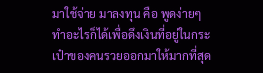มาใช้จ่าย มาลงทุน คือ พูดง่ายๆทำอะไรก็ได้เพื่อดึงเงินที่อยู่ในกระเป๋าของคนรวยออกมาให้มากที่สุด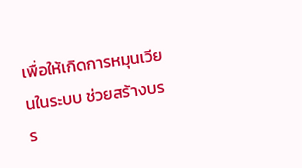เพื่อให้เกิดการหมุนเวียนในระบบ ช่วยสร้างบรร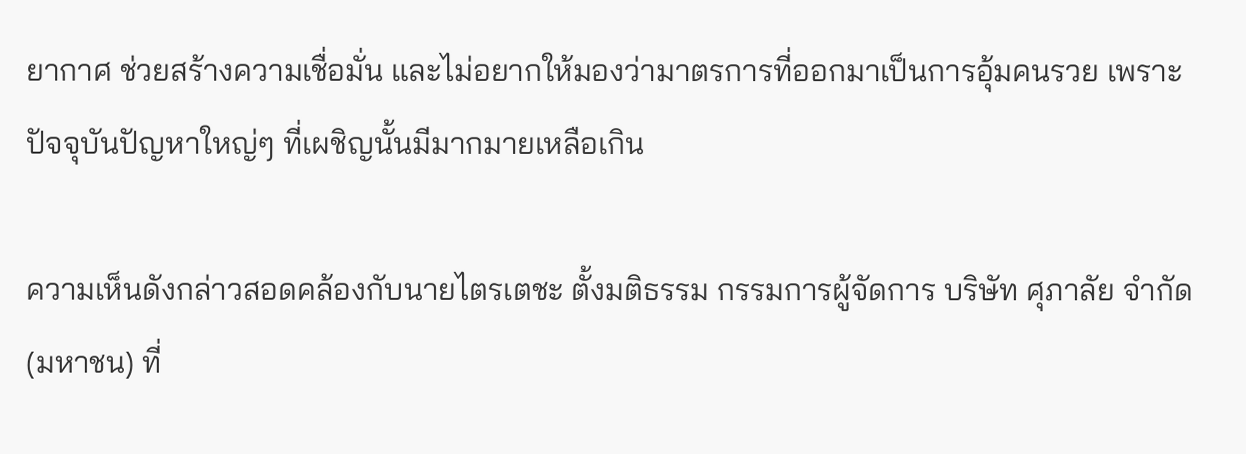ยากาศ ช่วยสร้างความเชื่อมั่น และไม่อยากให้มองว่ามาตรการที่ออกมาเป็นการอุ้มคนรวย เพราะปัจจุบันปัญหาใหญ่ๆ ที่เผชิญนั้นมีมากมายเหลือเกิน

ความเห็นดังกล่าวสอดคล้องกับนายไตรเตชะ ตั้งมติธรรม กรรมการผู้จัดการ บริษัท ศุภาลัย จำกัด (มหาชน) ที่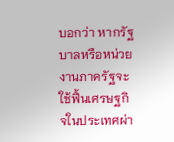บอกว่า หากรัฐบาลหรือหน่วยงานภาครัฐจะใช้ฟื้นเศรษฐกิจในประเทศผ่า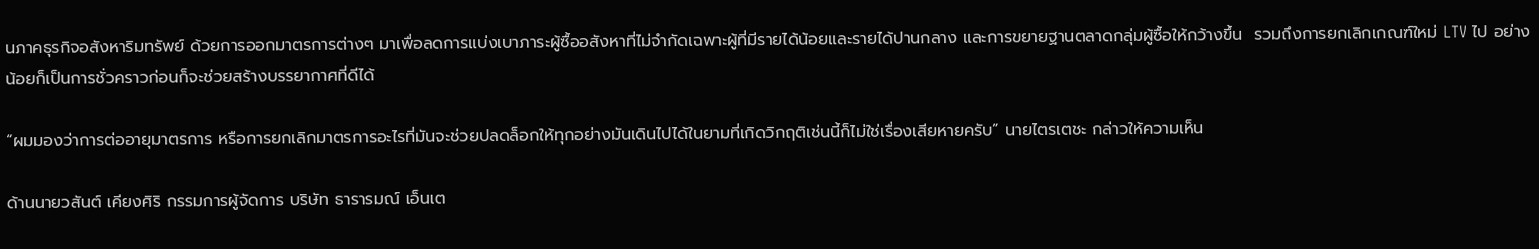นภาคธุรกิจอสังหาริมทรัพย์ ด้วยการออกมาตรการต่างๆ มาเพื่อลดการแบ่งเบาภาระผู้ซื้ออสังหาที่ไม่จำกัดเฉพาะผู้ที่มีรายได้น้อยและรายได้ปานกลาง และการขยายฐานตลาดกลุ่มผู้ซื้อให้กว้างขึ้น  รวมถึงการยกเลิกเกณฑ์ใหม่ LTV ไป อย่างน้อยก็เป็นการชั่วคราวก่อนก็จะช่วยสร้างบรรยากาศที่ดีได้

“ผมมองว่าการต่ออายุมาตรการ หรือการยกเลิกมาตรการอะไรที่มันจะช่วยปลดล็อกให้ทุกอย่างมันเดินไปได้ในยามที่เกิดวิกฤติเช่นนี้ก็ไม่ใช่เรื่องเสียหายครับ” นายไตรเตชะ กล่าวให้ความเห็น

ด้านนายวสันต์ เคียงศิริ กรรมการผู้จัดการ บริษัท ธารารมณ์ เอ็นเต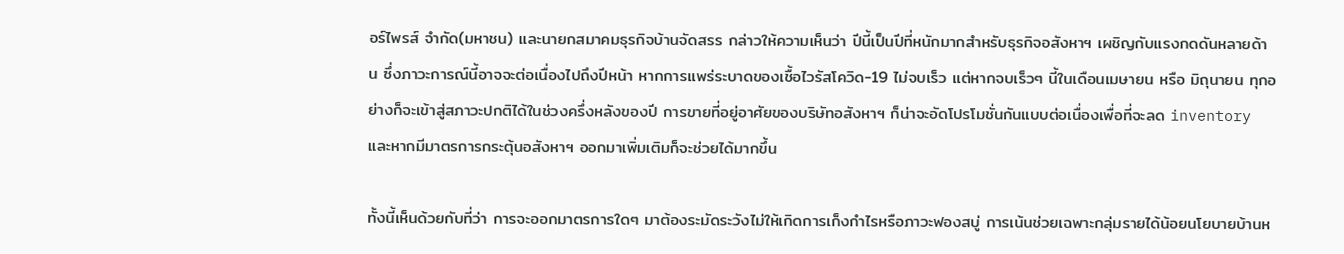อร์ไพรส์ จำกัด(มหาชน) และนายกสมาคมธุรกิจบ้านจัดสรร กล่าวให้ความเห็นว่า ปีนี้เป็นปีที่หนักมากสำหรับธุรกิจอสังหาฯ เผชิญกับแรงกดดันหลายด้าน ซึ่งภาวะการณ์นี้อาจจะต่อเนื่องไปถึงปีหน้า หากการแพร่ระบาดของเชื้อไวรัสโควิด-19 ไม่จบเร็ว แต่หากจบเร็วๆ นี้ในเดือนเมษายน หรือ มิถุนายน ทุกอย่างก็จะเข้าสู่สภาวะปกติได้ในช่วงครึ่งหลังของปี การขายที่อยู่อาศัยของบริษัทอสังหาฯ ก็น่าจะอัดโปรโมชั่นกันแบบต่อเนื่องเพื่อที่จะลด inventory และหากมีมาตรการกระตุ้นอสังหาฯ ออกมาเพิ่มเติมก็จะช่วยได้มากขึ้น

ทั้งนี้เห็นด้วยกับที่ว่า การจะออกมาตรการใดๆ มาต้องระมัดระวังไม่ให้เกิดการเก็งกำไรหรือภาวะฟองสบู่ การเน้นช่วยเฉพาะกลุ่มรายได้น้อยนโยบายบ้านห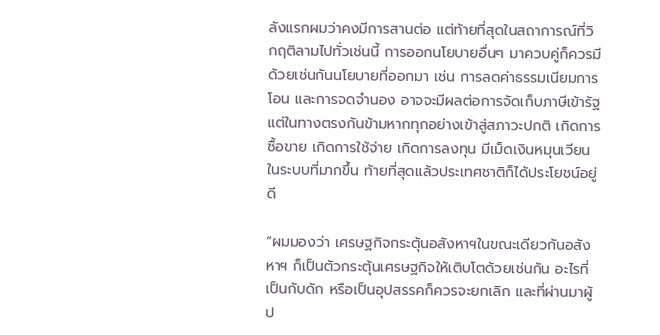ลังแรกผมว่าคงมีการสานต่อ แต่ท้ายที่สุดในสถาการณ์ที่วิกฤติลามไปทั่วเช่นนี้ การออกนโยบายอื่นๆ มาควบคู่ก็ควรมีด้วยเช่นกันนโยบายที่ออกมา เช่น การลดค่าธรรมเนียมการโอน และการจดจำนอง อาจจะมีผลต่อการจัดเก็บภาษีเข้ารัฐ แต่ในทางตรงกันข้ามหากทุกอย่างเข้าสู่สภาวะปกติ เกิดการซื้อขาย เกิดการใช้จ่าย เกิดการลงทุน มีเม็ดเงินหมุนเวียนในระบบที่มากขึ้น ท้ายที่สุดแล้วประเทศชาติก็ได้ประโยชน์อยู่ดี

“ผมมองว่า เศรษฐกิจกระตุ้นอสังหาฯในขณะเดียวกันอสังหาฯ ก็เป็นตัวกระตุ้นเศรษฐกิจให้เติบโตด้วยเช่นกัน อะไรที่เป็นกับดัก หรือเป็นอุปสรรคก็ควรจะยกเลิก และที่ผ่านมาผู้ป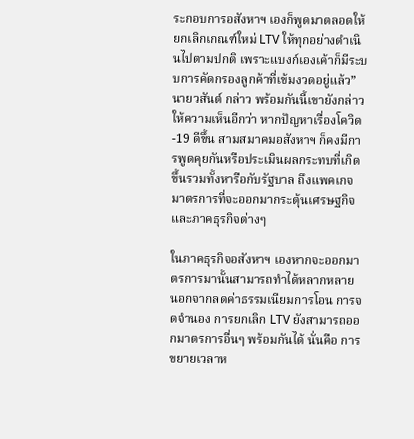ระกอบการอสังหาฯ เองก็พูดมาตลอดให้ยกเลิกเกณฑ์ใหม่ LTV ให้ทุกอย่างดำเนินไปตามปกติ เพราะแบงก์เองเค้าก็มีระบบการคัดกรองลูกค้าที่เข้มงวดอยู่แล้ว” นายวสันต์ กล่าว พร้อมกันนี้เขายังกล่าวให้ความเห็นอีกว่า หากปัญหาเรื่องโควิด-19 ดีขึ้น สามสมาคมอสังหาฯ ก็คงมีการพูดคุยกันหรือประเมินผลกระทบที่เกิดขึ้นรวมทั้งหารือกับรัฐบาล ถึงแพคเกจมาตรการที่จะออกมากระตุ้นเศรษฐกิจและภาคธุรกิจต่างๆ

ในภาคธุรกิจอสังหาฯ เองหากจะออกมาตรการมานั้นสามารถทำได้หลากหลาย นอกจากลดค่าธรรมเนียมการโอน การจดจำนอง การยกเลิก LTV ยังสามารถออกมาตรการอื่นๆ พร้อมกันได้ นั่นคือ การขยายเวลาห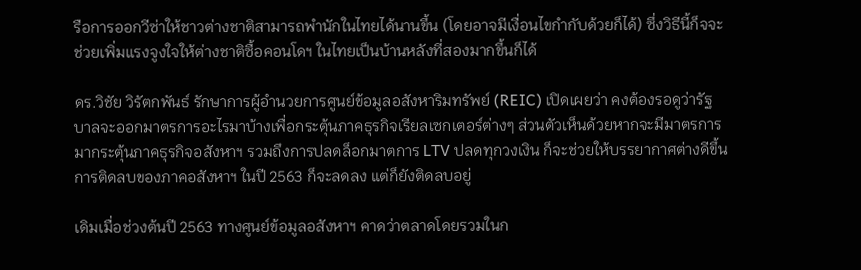รือการออกวีซ่าให้ชาวต่างชาติสามารถพำนักในไทยได้นานขึ้น (โดยอาจมีเงื่อนไขกำกับด้วยก็ได้) ซึ่งวิธีนี้ก็จจะช่วยเพิ่มแรงจูงใจให้ต่างชาติซื้อคอนโดฯ ในไทยเป็นบ้านหลังที่สองมากขึ้นก็ได้

ดร.วิชัย วิรัตกพันธ์ รักษาการผู้อำนวยการศูนย์ข้อมูลอสังหาริมทรัพย์ (REIC) เปิดเผยว่า คงต้องรอดูว่ารัฐบาลจะออกมาตรการอะไรมาบ้างเพื่อกระตุ้นภาคธุรกิจเรียลเซกเตอร์ต่างๆ ส่วนตัวเห็นด้วยหากจะมีมาตรการมากระตุ้นภาคธุรกิจอสังหาฯ รวมถึงการปลดล็อกมาตการ LTV ปลดทุกวงเงิน ก็จะช่วยให้บรรยากาศต่างดีขึ้น การติดลบของภาคอสังหาฯ ในปี 2563 ก็จะลดลง แต่ก็ยังติดลบอยู่

เดิมเมื่อช่วงต้นปี 2563 ทางศูนย์ข้อมูลอสังหาฯ คาดว่าตลาดโดยรวมในก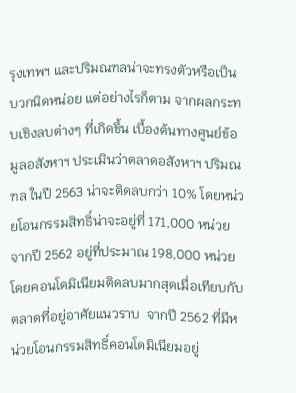รุงเทพฯ และปริมณฑลน่าจะทรงตัวหรือเป็นบวกนิดหน่อย แต่อย่างไรก็ตาม จากผลกระทบเชิงลบต่างๆ ที่เกิดขึ้น เบื้องต้นทางศูนย์ข้อมูลอสังหาฯ ประเมินว่าตลาดอสังหาฯ ปริมณฑล ในปี 2563 น่าจะติดลบกว่า 10% โดยหน่วยโอนกรรมสิทธิ์น่าจะอยู่ที่ 171,000 หน่วย จากปี 2562 อยู่ที่ประมาณ 198,000 หน่วย โดยคอนโดมิเนียมติดลบมากสุดเมื่อเทียบกับตลาดที่อยู่อาศัยแนวราบ  จากปี 2562 ที่มีหน่วยโอนกรรมสิทธิ์คอนโดมิเนียมอยู่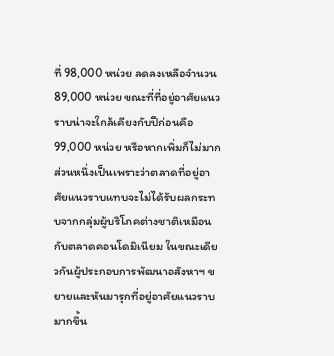ที่ 98,000 หน่วย ลดลงเหลือจำนวน 89,000 หน่วย ขณะที่ที่อยู่อาศัยแนวราบน่าจะใกล้เคียงกับปีก่อนคือ 99,000 หน่วย หรือหากเพิ่มก็ไม่มาก ส่วนหนึ่งเป็นเพราะว่าตลาดที่อยู่อาศัยแนวราบแทบจะไม่ได้รับผลกระทบจากกลุ่มผู้บริโภคต่างชาติเหมือนกับตลาดคอนโดมิเนียม ในขณะเดียวกันผู้ประกอบการพัฒนาอสังหาฯ ขยายและหันมารุกที่อยู่อาศัยแนวราบมากขึ้น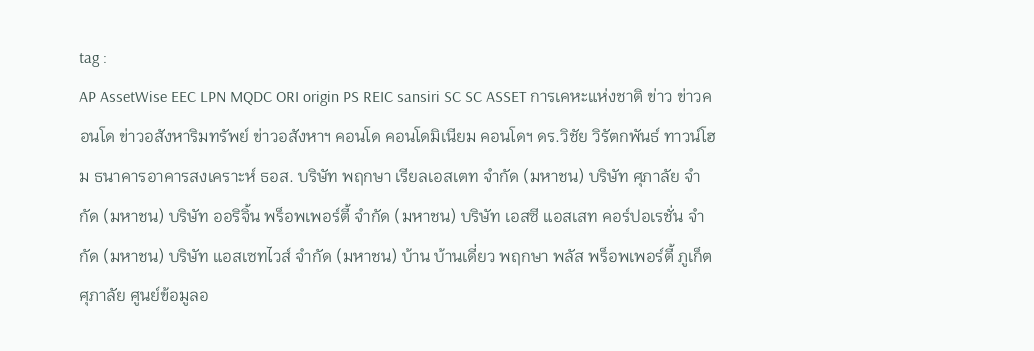tag :
AP AssetWise EEC LPN MQDC ORI origin PS REIC sansiri SC SC ASSET การเคหะแห่งชาติ ข่าว ข่าวคอนโด ข่าวอสังหาริมทรัพย์ ข่าวอสังหาฯ คอนโด คอนโดมิเนียม คอนโดฯ ดร.วิชัย วิรัตกพันธ์ ทาวน์โฮม ธนาคารอาคารสงเคราะห์ ธอส. บริษัท พฤกษา เรียลเอสเตท จำกัด (มหาชน) บริษัท ศุภาลัย จำกัด (มหาชน) บริษัท ออริจิ้น พร็อพเพอร์ตี้ จำกัด (มหาชน) บริษัท เอสซี แอสเสท คอร์ปอเรชั่น จำกัด (มหาชน) บริษัท แอสเซทไวส์ จำกัด (มหาชน) บ้าน บ้านเดี่ยว พฤกษา พลัส พร็อพเพอร์ตี้ ภูเก็ต ศุภาลัย ศูนย์ข้อมูลอ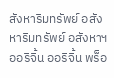สังหาริมทรัพย์ อสังหาริมทรัพย์ อสังหาฯ ออริจิ้น ออริจิ้น พร็อ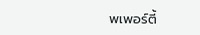พเพอร์ตี้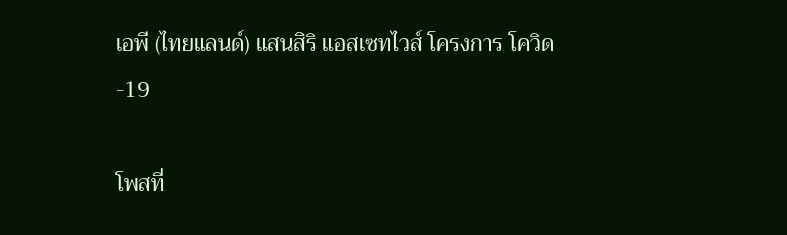เอพี (ไทยแลนด์) แสนสิริ แอสเซทไวส์ โครงการ โควิด-19

โพสที่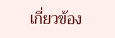เกี่ยวข้อง